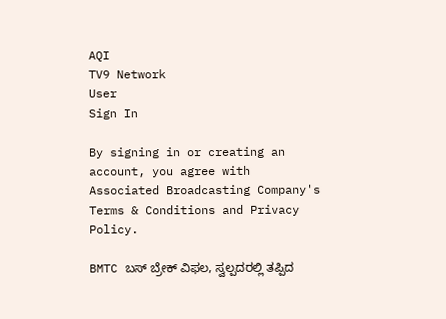AQI
TV9 Network
User
Sign In

By signing in or creating an account, you agree with Associated Broadcasting Company's Terms & Conditions and Privacy Policy.

BMTC ಬಸ್ ಬ್ರೇಕ್ ವಿಫಲ, ಸ್ವಲ್ಪದರಲ್ಲಿ ತಪ್ಪಿದ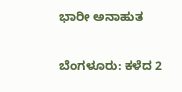ಭಾರೀ ಅನಾಹುತ

ಬೆಂಗಳೂರು: ಕಳೆದ 2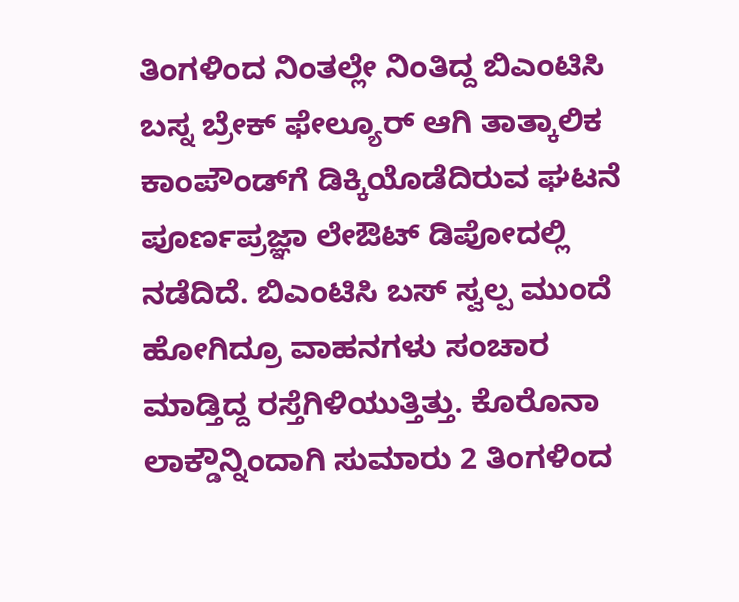ತಿಂಗಳಿಂದ ನಿಂತಲ್ಲೇ ನಿಂತಿದ್ದ ಬಿಎಂಟಿಸಿ ಬಸ್ನ ಬ್ರೇಕ್ ಫೇಲ್ಯೂರ್ ಆಗಿ ತಾತ್ಕಾಲಿಕ ಕಾಂಪೌಂಡ್‌ಗೆ ಡಿಕ್ಕಿಯೊಡೆದಿರುವ ಘಟನೆ ಪೂರ್ಣಪ್ರಜ್ಞಾ ಲೇಔಟ್ ಡಿಪೋದಲ್ಲಿ ನಡೆದಿದೆ. ಬಿಎಂಟಿಸಿ ಬಸ್ ಸ್ವಲ್ಪ ಮುಂದೆ ಹೋಗಿದ್ರೂ ವಾಹನಗಳು ಸಂಚಾರ ಮಾಡ್ತಿದ್ದ ರಸ್ತೆಗಿಳಿಯುತ್ತಿತ್ತು. ಕೊರೊನಾ ಲಾಕ್ಡೌನ್ನಿಂದಾಗಿ ಸುಮಾರು 2 ತಿಂಗಳಿಂದ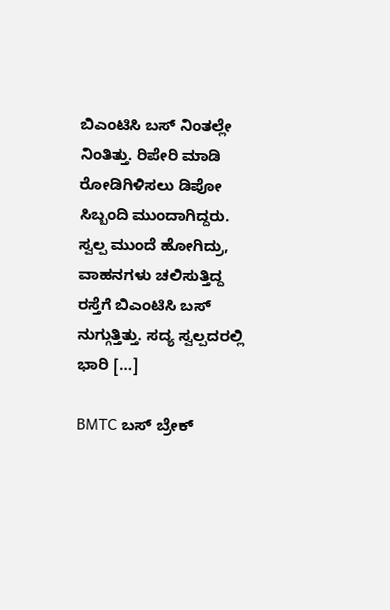ಬಿಎಂಟಿಸಿ ಬಸ್ ನಿಂತಲ್ಲೇ ನಿಂತಿತ್ತು. ರಿಪೇರಿ ಮಾಡಿ ರೋಡಿಗಿಳಿಸಲು ಡಿಪೋ ಸಿಬ್ಬಂದಿ ಮುಂದಾಗಿದ್ದರು. ಸ್ವಲ್ಪ ಮುಂದೆ ಹೋಗಿದ್ರು, ವಾಹನಗಳು ಚಲಿಸುತ್ತಿದ್ದ ರಸ್ತೆಗೆ ಬಿಎಂಟಿಸಿ ಬಸ್ ನುಗ್ಗುತ್ತಿತ್ತು. ಸದ್ಯ ಸ್ವಲ್ಪದರಲ್ಲಿ ಭಾರಿ […]

BMTC ಬಸ್ ಬ್ರೇಕ್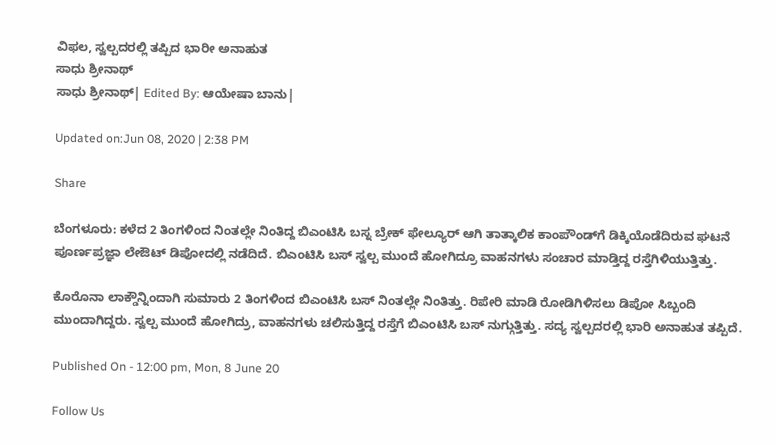ವಿಫಲ, ಸ್ವಲ್ಪದರಲ್ಲಿ ತಪ್ಪಿದ ಭಾರೀ ಅನಾಹುತ
ಸಾಧು ಶ್ರೀನಾಥ್
ಸಾಧು ಶ್ರೀನಾಥ್| Edited By: ಆಯೇಷಾ ಬಾನು|

Updated on:Jun 08, 2020 | 2:38 PM

Share

ಬೆಂಗಳೂರು: ಕಳೆದ 2 ತಿಂಗಳಿಂದ ನಿಂತಲ್ಲೇ ನಿಂತಿದ್ದ ಬಿಎಂಟಿಸಿ ಬಸ್ನ ಬ್ರೇಕ್ ಫೇಲ್ಯೂರ್ ಆಗಿ ತಾತ್ಕಾಲಿಕ ಕಾಂಪೌಂಡ್‌ಗೆ ಡಿಕ್ಕಿಯೊಡೆದಿರುವ ಘಟನೆ ಪೂರ್ಣಪ್ರಜ್ಞಾ ಲೇಔಟ್ ಡಿಪೋದಲ್ಲಿ ನಡೆದಿದೆ. ಬಿಎಂಟಿಸಿ ಬಸ್ ಸ್ವಲ್ಪ ಮುಂದೆ ಹೋಗಿದ್ರೂ ವಾಹನಗಳು ಸಂಚಾರ ಮಾಡ್ತಿದ್ದ ರಸ್ತೆಗಿಳಿಯುತ್ತಿತ್ತು.

ಕೊರೊನಾ ಲಾಕ್ಡೌನ್ನಿಂದಾಗಿ ಸುಮಾರು 2 ತಿಂಗಳಿಂದ ಬಿಎಂಟಿಸಿ ಬಸ್ ನಿಂತಲ್ಲೇ ನಿಂತಿತ್ತು. ರಿಪೇರಿ ಮಾಡಿ ರೋಡಿಗಿಳಿಸಲು ಡಿಪೋ ಸಿಬ್ಬಂದಿ ಮುಂದಾಗಿದ್ದರು. ಸ್ವಲ್ಪ ಮುಂದೆ ಹೋಗಿದ್ರು, ವಾಹನಗಳು ಚಲಿಸುತ್ತಿದ್ದ ರಸ್ತೆಗೆ ಬಿಎಂಟಿಸಿ ಬಸ್ ನುಗ್ಗುತ್ತಿತ್ತು. ಸದ್ಯ ಸ್ವಲ್ಪದರಲ್ಲಿ ಭಾರಿ ಅನಾಹುತ ತಪ್ಪಿದೆ.

Published On - 12:00 pm, Mon, 8 June 20

Follow Us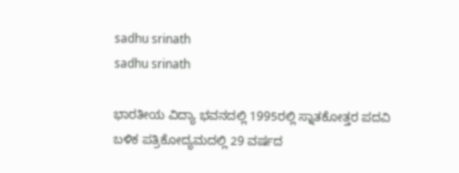sadhu srinath
sadhu srinath

ಭಾರತೀಯ ವಿದ್ಯಾ ಭವನದಲ್ಲಿ 1995ರಲ್ಲಿ ಸ್ನಾತಕೋತ್ತರ ಪದವಿ ಬಳಿಕ ಪತ್ರಿಕೋದ್ಯಮದಲ್ಲಿ 29 ವರ್ಷದ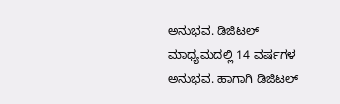ಅನುಭವ. ಡಿಜಿಟಲ್ ಮಾಧ್ಯಮದಲ್ಲಿ 14 ವರ್ಷಗಳ ಅನುಭವ. ಹಾಗಾಗಿ ಡಿಜಿಟಲ್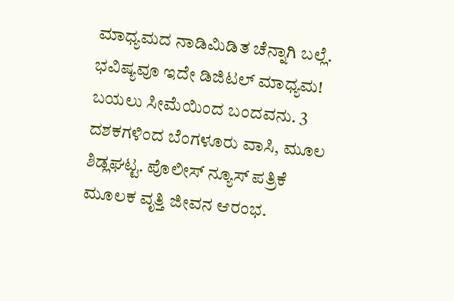ಮಾಧ್ಯಮದ ನಾಡಿಮಿಡಿತ ಚೆನ್ನಾಗಿ ಬಲ್ಲೆ. ಭವಿಷ್ಯವೂ ಇದೇ ಡಿಜಿಟಲ್ ಮಾಧ್ಯಮ! ಬಯಲು ಸೀಮೆಯಿಂದ ಬಂದವನು. 3 ದಶಕಗಳಿಂದ ಬೆಂಗಳೂರು ವಾಸಿ, ಮೂಲ ಶಿಡ್ಲಘಟ್ಟ. ಪೊಲೀಸ್ ನ್ಯೂಸ್ ಪತ್ರಿಕೆ ಮೂಲಕ ವೃತ್ತಿ ಜೀವನ ಆರಂಭ.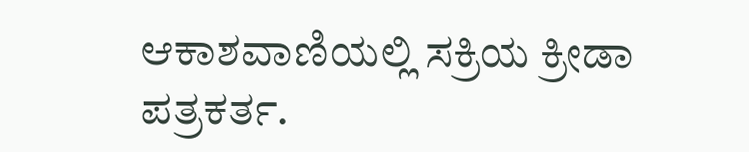ಆಕಾಶವಾಣಿಯಲ್ಲಿ ಸಕ್ರಿಯ ಕ್ರೀಡಾ ಪತ್ರಕರ್ತ.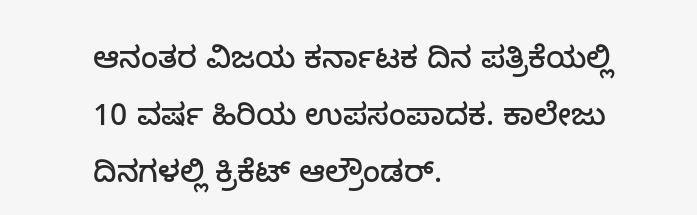ಆನಂತರ ವಿಜಯ ಕರ್ನಾಟಕ ದಿನ ಪತ್ರಿಕೆಯಲ್ಲಿ 10 ವರ್ಷ ಹಿರಿಯ ಉಪಸಂಪಾದಕ. ಕಾಲೇಜು ದಿನಗಳಲ್ಲಿ ಕ್ರಿಕೆಟ್ ಆಲ್ರೌಂಡರ್.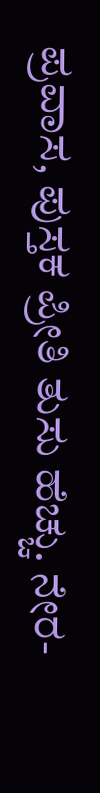ಪ್ರವಾಸ, ಪುಸ್ತಕ ಪ್ರೀತಿ ತುಸು ಹೆಚ್ಚು. ನೇರ-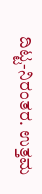ದಿಟ್ಟ-ನಿರಂತರ. ಉತ್ತಮ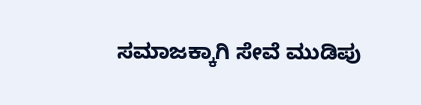ಸಮಾಜಕ್ಕಾಗಿ ಸೇವೆ ಮುಡಿಪು